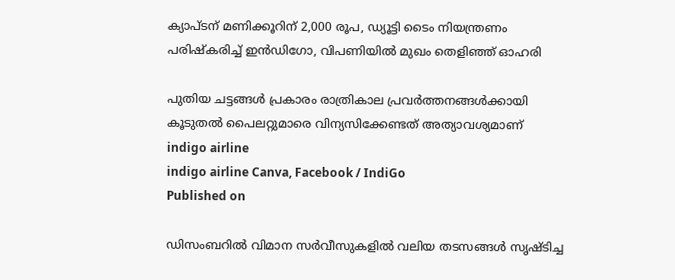ക്യാപ്ടന് മണിക്കൂറിന് 2,000 രൂപ, ഡ്യൂട്ടി ടൈം നിയന്ത്രണം പരിഷ്‌കരിച്ച് ഇന്‍ഡിഗോ, വിപണിയില്‍ മുഖം തെളിഞ്ഞ് ഓഹരി

പുതിയ ചട്ടങ്ങൾ പ്രകാരം രാത്രികാല പ്രവർത്തനങ്ങൾക്കായി കൂടുതൽ പൈലറ്റുമാരെ വിന്യസിക്കേണ്ടത് അത്യാവശ്യമാണ്
indigo airline
indigo airline Canva, Facebook / IndiGo
Published on

ഡിസംബറിൽ വിമാന സർവീസുകളിൽ വലിയ തടസങ്ങള്‍ സൃഷ്ടിച്ച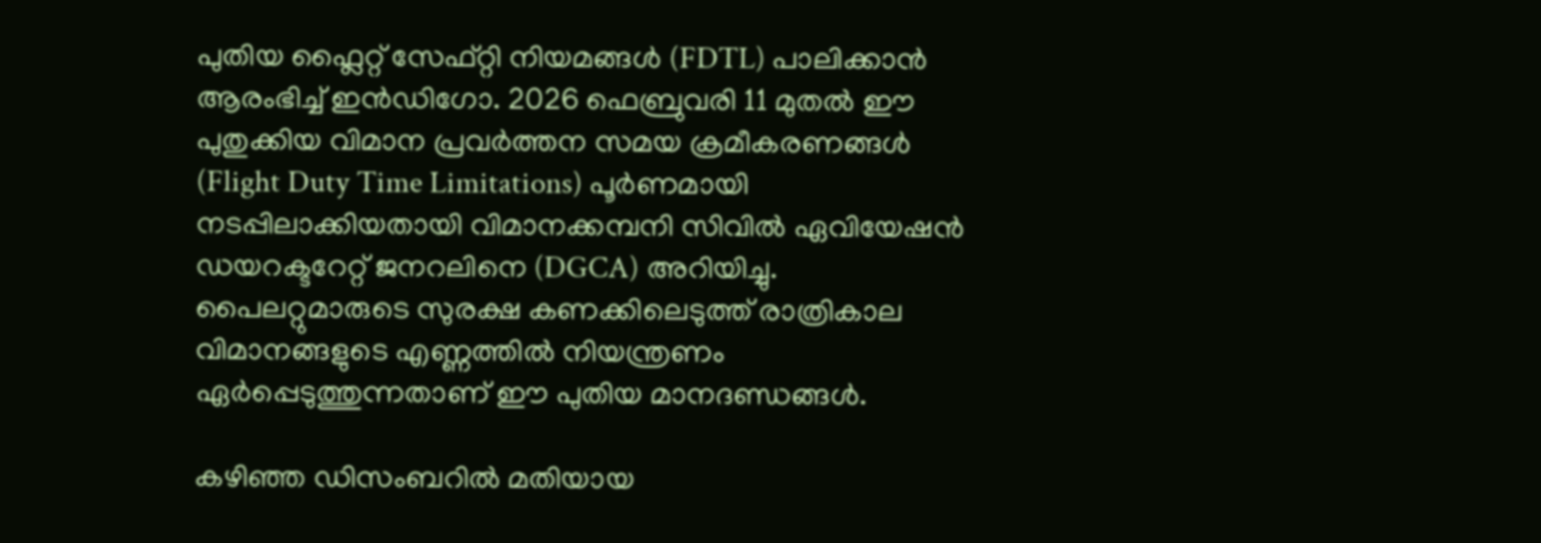പുതിയ ഫ്ലൈറ്റ് സേഫ്റ്റി നിയമങ്ങൾ (FDTL) പാലിക്കാൻ ആരംഭിച്ച് ഇൻഡിഗോ. 2026 ഫെബ്രുവരി 11 മുതൽ ഈ പുതുക്കിയ വിമാന പ്രവർത്തന സമയ ക്രമീകരണങ്ങൾ (Flight Duty Time Limitations) പൂർണമായി നടപ്പിലാക്കിയതായി വിമാനക്കമ്പനി സിവിൽ ഏവിയേഷൻ ഡയറക്ടറേറ്റ് ജനറലിനെ (DGCA) അറിയിച്ചു. പൈലറ്റുമാരുടെ സുരക്ഷ കണക്കിലെടുത്ത് രാത്രികാല വിമാനങ്ങളുടെ എണ്ണത്തിൽ നിയന്ത്രണം ഏർപ്പെടുത്തുന്നതാണ് ഈ പുതിയ മാനദണ്ഡങ്ങൾ.

കഴിഞ്ഞ ഡിസംബറിൽ മതിയായ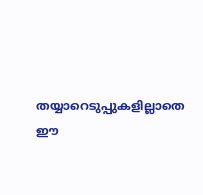തയ്യാറെടുപ്പുകളില്ലാതെ ഈ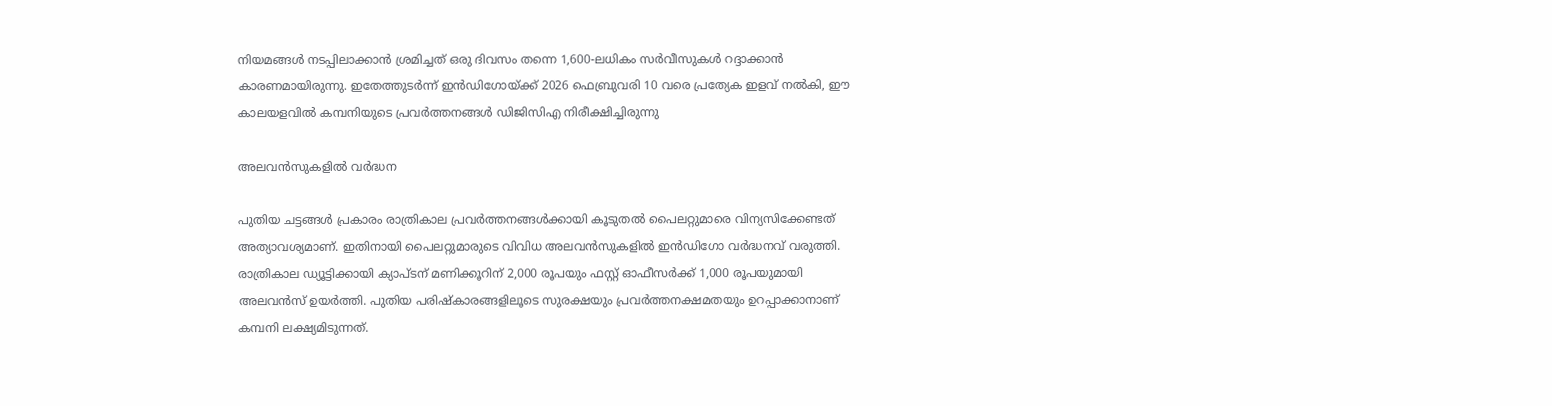നിയമങ്ങൾ നടപ്പിലാക്കാൻ ശ്രമിച്ചത് ഒരു ദിവസം തന്നെ 1,600-ലധികം സർവീസുകൾ റദ്ദാക്കാൻ കാരണമായിരുന്നു. ഇതേത്തുടർന്ന് ഇൻഡിഗോയ്ക്ക് 2026 ഫെബ്രുവരി 10 വരെ പ്രത്യേക ഇളവ് നൽകി, ഈ കാലയളവിൽ കമ്പനിയുടെ പ്രവർത്തനങ്ങൾ ഡിജിസിഎ നിരീക്ഷിച്ചിരുന്നു

അലവൻസുകളിൽ വർദ്ധന

പുതിയ ചട്ടങ്ങൾ പ്രകാരം രാത്രികാല പ്രവർത്തനങ്ങൾക്കായി കൂടുതൽ പൈലറ്റുമാരെ വിന്യസിക്കേണ്ടത് അത്യാവശ്യമാണ്. ഇതിനായി പൈലറ്റുമാരുടെ വിവിധ അലവൻസുകളിൽ ഇൻഡിഗോ വർദ്ധനവ് വരുത്തി. രാത്രികാല ഡ്യൂട്ടിക്കായി ക്യാപ്ടന് മണിക്കൂറിന് 2,000 രൂപയും ഫസ്റ്റ് ഓഫീസർക്ക് 1,000 രൂപയുമായി അലവൻസ് ഉയർത്തി. പുതിയ പരിഷ്‌കാരങ്ങളിലൂടെ സുരക്ഷയും പ്രവർത്തനക്ഷമതയും ഉറപ്പാക്കാനാണ് കമ്പനി ലക്ഷ്യമിടുന്നത്.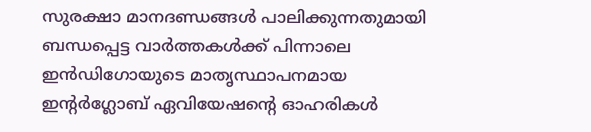സുരക്ഷാ മാനദണ്ഡങ്ങൾ പാലിക്കുന്നതുമായി ബന്ധപ്പെട്ട വാർത്തകൾക്ക് പിന്നാലെ ഇൻഡിഗോയുടെ മാതൃസ്ഥാപനമായ ഇന്റർഗ്ലോബ് ഏവിയേഷന്റെ ഓഹരികൾ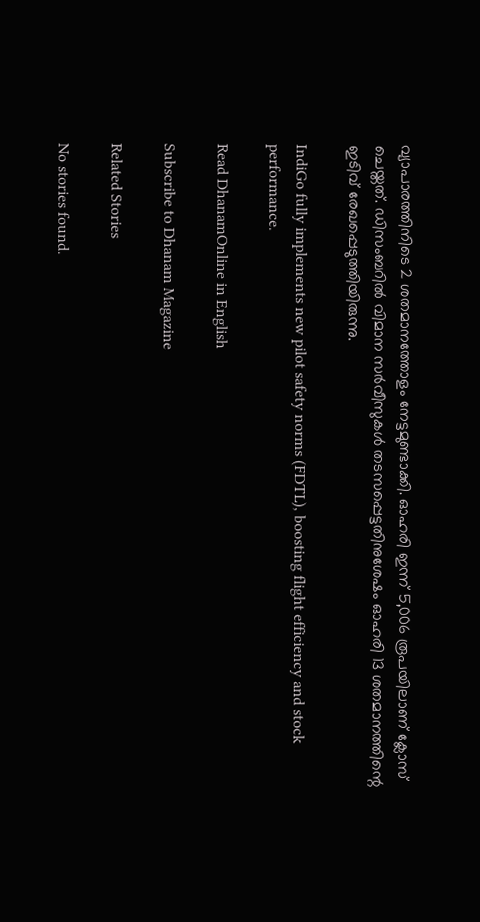വ്യാപാരത്തിനിടെ 2 ശതമാനത്തോളം നേട്ടമുണ്ടാക്കി. ഓഹരി ഇന്ന് 5,006 രൂപയിലാണ് ക്ലോസ് ചെയ്തത്. ഡിസംബറില്‍ വിമാന സർവീസുകൾ തടസപ്പെട്ടതിനുശേഷം ഓഹരി 13 ശതമാനത്തിന്റെ ഇടിവ് രേഖപ്പെടുത്തിയിരുന്നു.

IndiGo fully implements new pilot safety norms (FDTL), boosting flight efficiency and stock performance.

Read DhanamOnline in English

Subscribe to Dhanam Magazine

Related Stories

No stories found.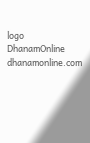logo
DhanamOnline
dhanamonline.com